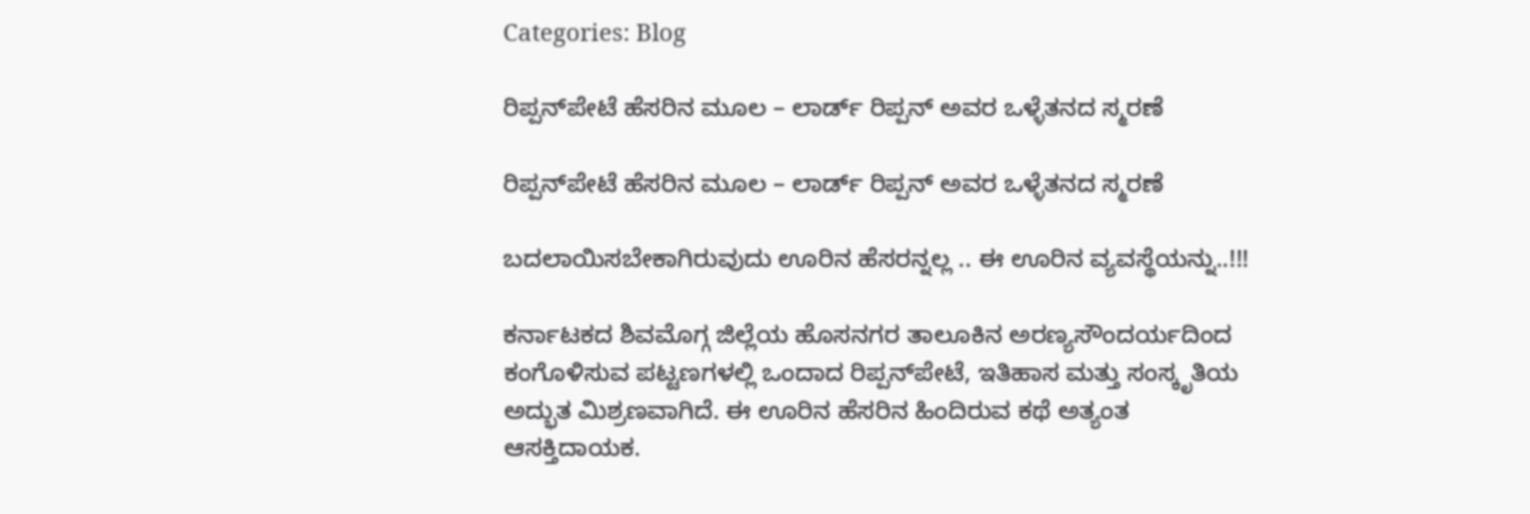Categories: Blog

ರಿಪ್ಪನ್‌ಪೇಟೆ ಹೆಸರಿನ ಮೂಲ – ಲಾರ್ಡ್ ರಿಪ್ಪನ್ ಅವರ ಒಳ್ಳೆತನದ ಸ್ಮರಣೆ

ರಿಪ್ಪನ್‌ಪೇಟೆ ಹೆಸರಿನ ಮೂಲ – ಲಾರ್ಡ್ ರಿಪ್ಪನ್ ಅವರ ಒಳ್ಳೆತನದ ಸ್ಮರಣೆ

ಬದಲಾಯಿಸಬೇಕಾಗಿರುವುದು ಊರಿನ ಹೆಸರನ್ನಲ್ಲ .. ಈ ಊರಿನ ವ್ಯವಸ್ಥೆಯನ್ನು..!!!

ಕರ್ನಾಟಕದ ಶಿವಮೊಗ್ಗ ಜಿಲ್ಲೆಯ ಹೊಸನಗರ ತಾಲೂಕಿನ ಅರಣ್ಯಸೌಂದರ್ಯದಿಂದ ಕಂಗೊಳಿಸುವ ಪಟ್ಟಣಗಳಲ್ಲಿ ಒಂದಾದ ರಿಪ್ಪನ್‌ಪೇಟೆ, ಇತಿಹಾಸ ಮತ್ತು ಸಂಸ್ಕೃತಿಯ ಅದ್ಭುತ ಮಿಶ್ರಣವಾಗಿದೆ. ಈ ಊರಿನ ಹೆಸರಿನ ಹಿಂದಿರುವ ಕಥೆ ಅತ್ಯಂತ ಆಸಕ್ತಿದಾಯಕ.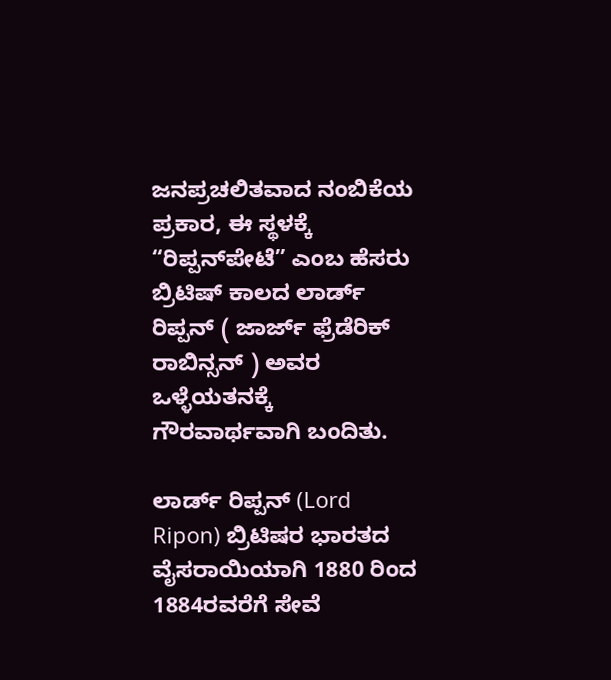ಜನಪ್ರಚಲಿತವಾದ ನಂಬಿಕೆಯ ಪ್ರಕಾರ, ಈ ಸ್ಥಳಕ್ಕೆ “ರಿಪ್ಪನ್‌ಪೇಟೆ” ಎಂಬ ಹೆಸರು ಬ್ರಿಟಿಷ್ ಕಾಲದ ಲಾರ್ಡ್ ರಿಪ್ಪನ್ ( ಜಾರ್ಜ್ ಫ್ರೆಡೆರಿಕ್ ರಾಬಿನ್ಸನ್ ) ಅವರ ಒಳ್ಳೆಯತನಕ್ಕೆ ಗೌರವಾರ್ಥವಾಗಿ ಬಂದಿತು.

ಲಾರ್ಡ್ ರಿಪ್ಪನ್ (Lord Ripon) ಬ್ರಿಟಿಷರ ಭಾರತದ ವೈಸರಾಯಿಯಾಗಿ 1880 ರಿಂದ 1884ರವರೆಗೆ ಸೇವೆ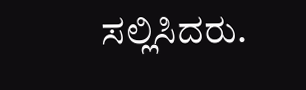ಸಲ್ಲಿಸಿದರು.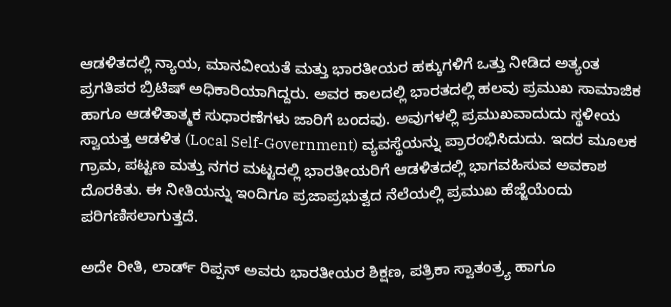ಆಡಳಿತದಲ್ಲಿ ನ್ಯಾಯ, ಮಾನವೀಯತೆ ಮತ್ತು ಭಾರತೀಯರ ಹಕ್ಕುಗಳಿಗೆ ಒತ್ತು ನೀಡಿದ ಅತ್ಯಂತ ಪ್ರಗತಿಪರ ಬ್ರಿಟಿಷ್ ಅಧಿಕಾರಿಯಾಗಿದ್ದರು. ಅವರ ಕಾಲದಲ್ಲಿ ಭಾರತದಲ್ಲಿ ಹಲವು ಪ್ರಮುಖ ಸಾಮಾಜಿಕ ಹಾಗೂ ಆಡಳಿತಾತ್ಮಕ ಸುಧಾರಣೆಗಳು ಜಾರಿಗೆ ಬಂದವು. ಅವುಗಳಲ್ಲಿ ಪ್ರಮುಖವಾದುದು ಸ್ಥಳೀಯ ಸ್ವಾಯತ್ತ ಆಡಳಿತ (Local Self-Government) ವ್ಯವಸ್ಥೆಯನ್ನು ಪ್ರಾರಂಭಿಸಿದುದು. ಇದರ ಮೂಲಕ ಗ್ರಾಮ, ಪಟ್ಟಣ ಮತ್ತು ನಗರ ಮಟ್ಟದಲ್ಲಿ ಭಾರತೀಯರಿಗೆ ಆಡಳಿತದಲ್ಲಿ ಭಾಗವಹಿಸುವ ಅವಕಾಶ ದೊರಕಿತು. ಈ ನೀತಿಯನ್ನು ಇಂದಿಗೂ ಪ್ರಜಾಪ್ರಭುತ್ವದ ನೆಲೆಯಲ್ಲಿ ಪ್ರಮುಖ ಹೆಜ್ಜೆಯೆಂದು ಪರಿಗಣಿಸಲಾಗುತ್ತದೆ.

ಅದೇ ರೀತಿ, ಲಾರ್ಡ್ ರಿಪ್ಪನ್ ಅವರು ಭಾರತೀಯರ ಶಿಕ್ಷಣ, ಪತ್ರಿಕಾ ಸ್ವಾತಂತ್ರ್ಯ ಹಾಗೂ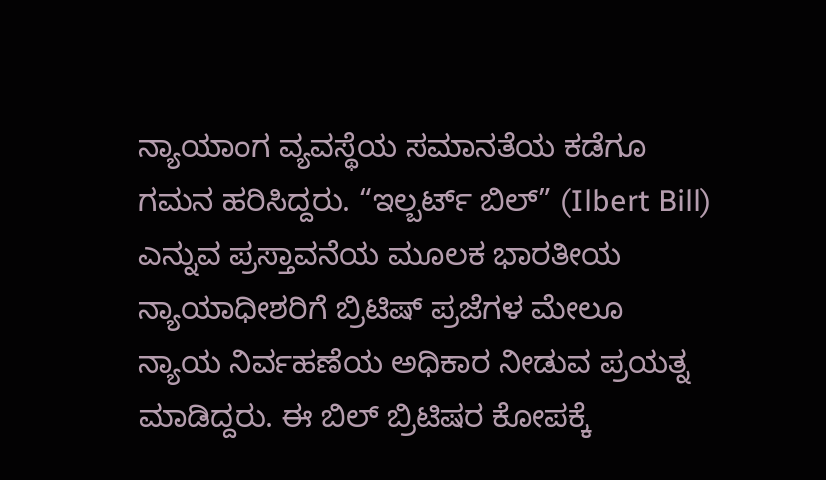ನ್ಯಾಯಾಂಗ ವ್ಯವಸ್ಥೆಯ ಸಮಾನತೆಯ ಕಡೆಗೂ ಗಮನ ಹರಿಸಿದ್ದರು. “ಇಲ್ಬರ್ಟ್ ಬಿಲ್” (Ilbert Bill) ಎನ್ನುವ ಪ್ರಸ್ತಾವನೆಯ ಮೂಲಕ ಭಾರತೀಯ ನ್ಯಾಯಾಧೀಶರಿಗೆ ಬ್ರಿಟಿಷ್ ಪ್ರಜೆಗಳ ಮೇಲೂ ನ್ಯಾಯ ನಿರ್ವಹಣೆಯ ಅಧಿಕಾರ ನೀಡುವ ಪ್ರಯತ್ನ ಮಾಡಿದ್ದರು. ಈ ಬಿಲ್ ಬ್ರಿಟಿಷರ ಕೋಪಕ್ಕೆ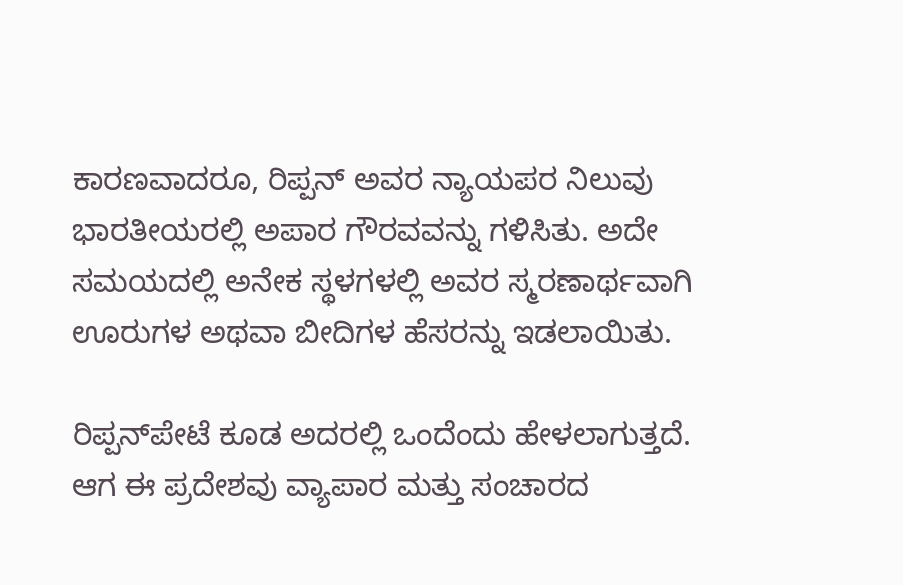ಕಾರಣವಾದರೂ, ರಿಪ್ಪನ್ ಅವರ ನ್ಯಾಯಪರ ನಿಲುವು ಭಾರತೀಯರಲ್ಲಿ ಅಪಾರ ಗೌರವವನ್ನು ಗಳಿಸಿತು. ಅದೇ ಸಮಯದಲ್ಲಿ ಅನೇಕ ಸ್ಥಳಗಳಲ್ಲಿ ಅವರ ಸ್ಮರಣಾರ್ಥವಾಗಿ ಊರುಗಳ ಅಥವಾ ಬೀದಿಗಳ ಹೆಸರನ್ನು ಇಡಲಾಯಿತು.

ರಿಪ್ಪನ್‌ಪೇಟೆ ಕೂಡ ಅದರಲ್ಲಿ ಒಂದೆಂದು ಹೇಳಲಾಗುತ್ತದೆ. ಆಗ ಈ ಪ್ರದೇಶವು ವ್ಯಾಪಾರ ಮತ್ತು ಸಂಚಾರದ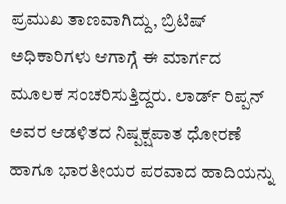ಪ್ರಮುಖ ತಾಣವಾಗಿದ್ದು, ಬ್ರಿಟಿಷ್ ಅಧಿಕಾರಿಗಳು ಆಗಾಗ್ಗೆ ಈ ಮಾರ್ಗದ ಮೂಲಕ ಸಂಚರಿಸುತ್ತಿದ್ದರು. ಲಾರ್ಡ್ ರಿಪ್ಪನ್ ಅವರ ಆಡಳಿತದ ನಿಷ್ಪಕ್ಷಪಾತ ಧೋರಣೆ ಹಾಗೂ ಭಾರತೀಯರ ಪರವಾದ ಹಾದಿಯನ್ನು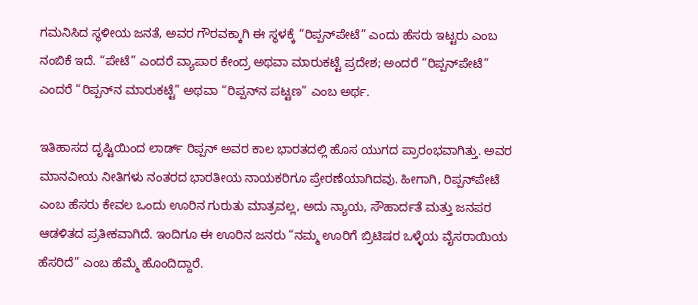ಗಮನಿಸಿದ ಸ್ಥಳೀಯ ಜನತೆ, ಅವರ ಗೌರವಕ್ಕಾಗಿ ಈ ಸ್ಥಳಕ್ಕೆ “ರಿಪ್ಪನ್‌ಪೇಟೆ” ಎಂದು ಹೆಸರು ಇಟ್ಟರು ಎಂಬ ನಂಬಿಕೆ ಇದೆ. “ಪೇಟೆ” ಎಂದರೆ ವ್ಯಾಪಾರ ಕೇಂದ್ರ ಅಥವಾ ಮಾರುಕಟ್ಟೆ ಪ್ರದೇಶ; ಅಂದರೆ “ರಿಪ್ಪನ್‌ಪೇಟೆ” ಎಂದರೆ “ರಿಪ್ಪನ್‌ನ ಮಾರುಕಟ್ಟೆ” ಅಥವಾ “ರಿಪ್ಪನ್‌ನ ಪಟ್ಟಣ” ಎಂಬ ಅರ್ಥ.

ಇತಿಹಾಸದ ದೃಷ್ಟಿಯಿಂದ ಲಾರ್ಡ್ ರಿಪ್ಪನ್ ಅವರ ಕಾಲ ಭಾರತದಲ್ಲಿ ಹೊಸ ಯುಗದ ಪ್ರಾರಂಭವಾಗಿತ್ತು. ಅವರ ಮಾನವೀಯ ನೀತಿಗಳು ನಂತರದ ಭಾರತೀಯ ನಾಯಕರಿಗೂ ಪ್ರೇರಣೆಯಾಗಿದವು. ಹೀಗಾಗಿ, ರಿಪ್ಪನ್‌ಪೇಟೆ ಎಂಬ ಹೆಸರು ಕೇವಲ ಒಂದು ಊರಿನ ಗುರುತು ಮಾತ್ರವಲ್ಲ, ಅದು ನ್ಯಾಯ, ಸೌಹಾರ್ದತೆ ಮತ್ತು ಜನಪರ ಆಡಳಿತದ ಪ್ರತೀಕವಾಗಿದೆ. ಇಂದಿಗೂ ಈ ಊರಿನ ಜನರು “ನಮ್ಮ ಊರಿಗೆ ಬ್ರಿಟಿಷರ ಒಳ್ಳೆಯ ವೈಸರಾಯಿಯ ಹೆಸರಿದೆ” ಎಂಬ ಹೆಮ್ಮೆ ಹೊಂದಿದ್ದಾರೆ.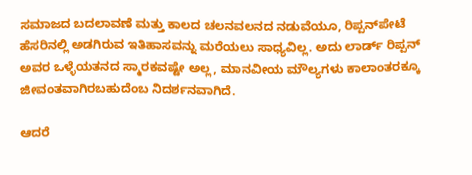ಸಮಾಜದ ಬದಲಾವಣೆ ಮತ್ತು ಕಾಲದ ಚಲನವಲನದ ನಡುವೆಯೂ, ರಿಪ್ಪನ್‌ಪೇಟೆ ಹೆಸರಿನಲ್ಲಿ ಅಡಗಿರುವ ಇತಿಹಾಸವನ್ನು ಮರೆಯಲು ಸಾಧ್ಯವಿಲ್ಲ. ಅದು ಲಾರ್ಡ್ ರಿಪ್ಪನ್ ಅವರ ಒಳ್ಳೆಯತನದ ಸ್ಮಾರಕವಷ್ಟೇ ಅಲ್ಲ, ಮಾನವೀಯ ಮೌಲ್ಯಗಳು ಕಾಲಾಂತರಕ್ಕೂ ಜೀವಂತವಾಗಿರಬಹುದೆಂಬ ನಿದರ್ಶನವಾಗಿದೆ.

ಆದರೆ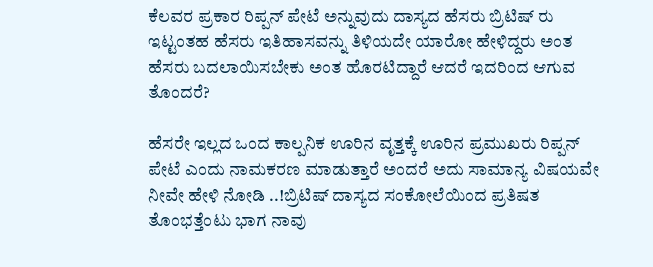ಕೆಲವರ ಪ್ರಕಾರ ರಿಪ್ಪನ್ ಪೇಟೆ ಅನ್ನುವುದು ದಾಸ್ಯದ ಹೆಸರು ಬ್ರಿಟಿಷ್ ರು ಇಟ್ಟಂತಹ ಹೆಸರು ಇತಿಹಾಸವನ್ನು ತಿಳಿಯದೇ ಯಾರೋ ಹೇಳಿದ್ದರು ಅಂತ ಹೆಸರು ಬದಲಾಯಿಸಬೇಕು ಅಂತ ಹೊರಟಿದ್ದಾರೆ ಆದರೆ ಇದರಿಂದ ಆಗುವ ತೊಂದರೆ?

ಹೆಸರೇ ಇಲ್ಲದ ಒಂದ ಕಾಲ್ಪನಿಕ ಊರಿನ ವೃತ್ತಕ್ಕೆ ಊರಿನ ಪ್ರಮುಖರು ರಿಪ್ಪನ್ ಪೇಟೆ ಎಂದು ನಾಮಕರಣ ಮಾಡುತ್ತಾರೆ ಅಂದರೆ ಅದು ಸಾಮಾನ್ಯ ವಿಷಯವೇ ನೀವೇ ಹೇಳಿ ನೋಡಿ ..!ಬ್ರಿಟಿಷ್ ದಾಸ್ಯದ ಸಂಕೋಲೆಯಿಂದ ಪ್ರತಿಷತ ತೊಂಭತ್ತೆಂಟು ಭಾಗ ನಾವು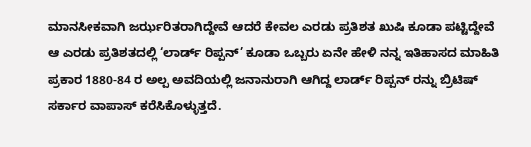ಮಾನಸೀಕವಾಗಿ ಜರ್ಝರಿತರಾಗಿದ್ದೇವೆ ಆದರೆ ಕೇವಲ ಎರಡು ಪ್ರತಿಶತ ಖುಷಿ ಕೂಡಾ ಪಟ್ಟಿದ್ದೇವೆ ಆ ಎರಡು ಪ್ರತಿಶತದಲ್ಲಿ ‘ಲಾರ್ಡ್ ರಿಪ್ಪನ್’ ಕೂಡಾ ಒಬ್ಬರು ಏನೇ ಹೇಳಿ ನನ್ನ ಇತಿಹಾಸದ ಮಾಹಿತಿ ಪ್ರಕಾರ 1880-84 ರ ಅಲ್ಪ ಅವದಿಯಲ್ಲಿ ಜನಾನುರಾಗಿ ಆಗಿದ್ದ ಲಾರ್ಡ್ ರಿಪ್ಪನ್ ರನ್ನು ಬ್ರಿಟಿಷ್ ಸರ್ಕಾರ ವಾಪಾಸ್ ಕರೆಸಿಕೊಳ್ಳುತ್ತದೆ.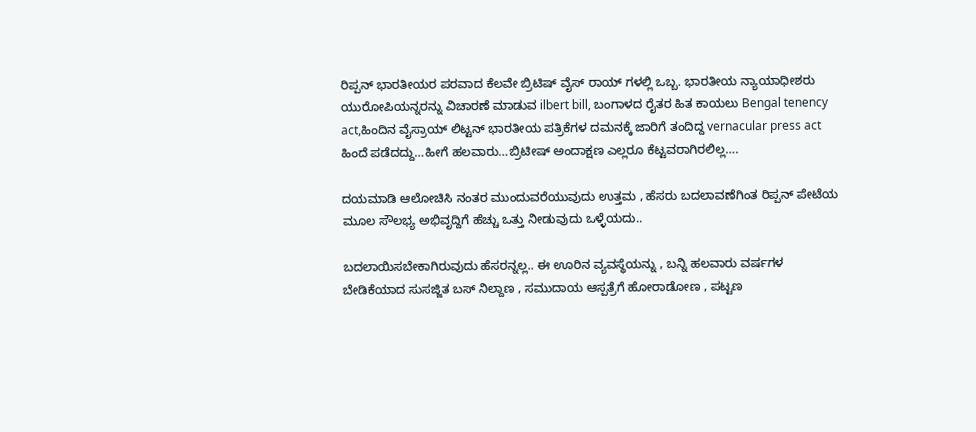ರಿಪ್ಪನ್ ಭಾರತೀಯರ ಪರವಾದ ಕೆಲವೇ ಬ್ರಿಟಿಷ್ ವೈಸ್ ರಾಯ್ ಗಳಲ್ಲಿ ಒಬ್ಬ. ಭಾರತೀಯ ನ್ಯಾಯಾಧೀಶರು ಯುರೋಪಿಯನ್ನರನ್ನು ವಿಚಾರಣೆ ಮಾಡುವ ilbert bill, ಬಂಗಾಳದ ರೈತರ ಹಿತ ಕಾಯಲು Bengal tenency act,ಹಿಂದಿನ ವೈಸ್ರಾಯ್ ಲಿಟ್ಟನ್ ಭಾರತೀಯ ಪತ್ರಿಕೆಗಳ ದಮನಕ್ಕೆ ಜಾರಿಗೆ ತಂದಿದ್ದ vernacular press act ಹಿಂದೆ ಪಡೆದದ್ದು…ಹೀಗೆ ಹಲವಾರು…ಬ್ರಿಟೀಷ್ ಅಂದಾಕ್ಷಣ ಎಲ್ಲರೂ ಕೆಟ್ಟವರಾಗಿರಲಿಲ್ಲ….

ದಯಮಾಡಿ ಆಲೋಚಿಸಿ ನಂತರ ಮುಂದುವರೆಯುವುದು ಉತ್ತಮ , ಹೆಸರು ಬದಲಾವಣೆಗಿಂತ ರಿಪ್ಪನ್ ಪೇಟೆಯ ಮೂಲ ಸೌಲಭ್ಯ ಅಭಿವೃದ್ದಿಗೆ ಹೆಚ್ಚು ಒತ್ತು ನೀಡುವುದು ಒಳ್ಳೆಯದು..

ಬದಲಾಯಿಸಬೇಕಾಗಿರುವುದು ಹೆಸರನ್ನಲ್ಲ.. ಈ ಊರಿನ ವ್ಯವಸ್ಥೆಯನ್ನು , ಬನ್ನಿ ಹಲವಾರು ವರ್ಷಗಳ ಬೇಡಿಕೆಯಾದ ಸುಸಜ್ಜಿತ ಬಸ್ ನಿಲ್ದಾಣ , ಸಮುದಾಯ ಆಸ್ಪತ್ರೆಗೆ ಹೋರಾಡೋಣ , ಪಟ್ಟಣ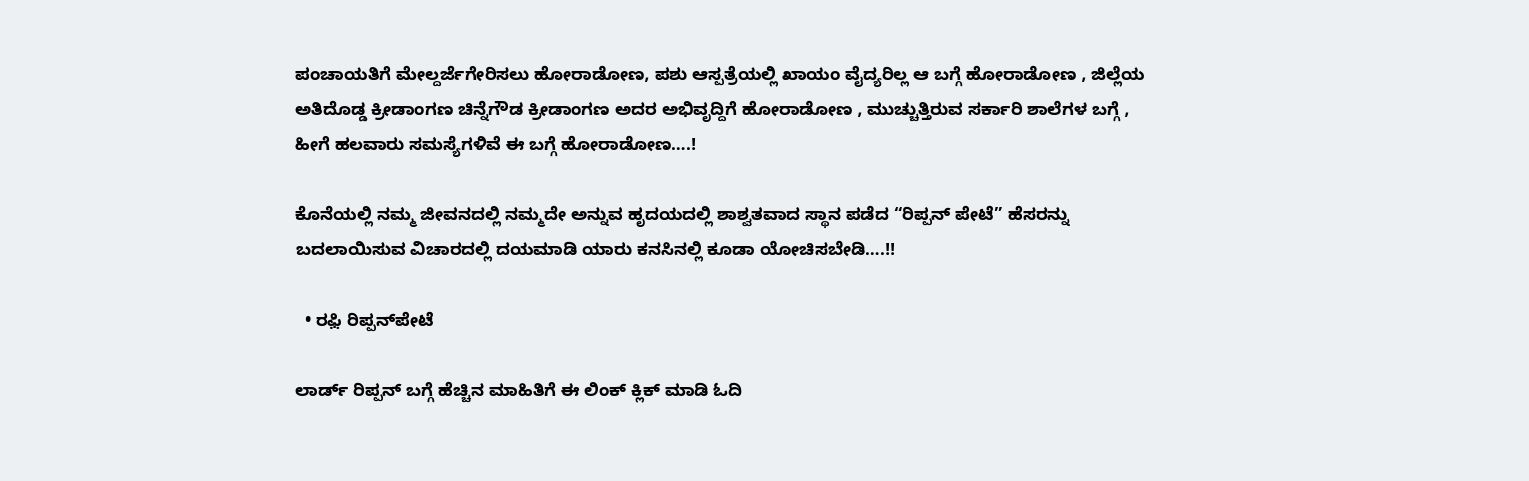ಪಂಚಾಯತಿಗೆ ಮೇಲ್ದರ್ಜೆಗೇರಿಸಲು ಹೋರಾಡೋಣ, ಪಶು ಆಸ್ಪತ್ರೆಯಲ್ಲಿ ಖಾಯಂ ವೈದ್ಯರಿಲ್ಲ ಆ ಬಗ್ಗೆ ಹೋರಾಡೋಣ , ಜಿಲ್ಲೆಯ ಅತಿದೊಡ್ಡ ಕ್ರೀಡಾಂಗಣ ಚಿನ್ನೆಗೌಡ ಕ್ರೀಡಾಂಗಣ ಅದರ ಅಭಿವೃದ್ದಿಗೆ ಹೋರಾಡೋಣ , ಮುಚ್ಚುತ್ತಿರುವ ಸರ್ಕಾರಿ ಶಾಲೆಗಳ ಬಗ್ಗೆ , ಹೀಗೆ ಹಲವಾರು ಸಮಸ್ಯೆಗಳಿವೆ ಈ ಬಗ್ಗೆ ಹೋರಾಡೋಣ….!

ಕೊನೆಯಲ್ಲಿ ನಮ್ಮ ಜೀವನದಲ್ಲಿ ನಮ್ಮದೇ ಅನ್ನುವ ಹೃದಯದಲ್ಲಿ ಶಾಶ್ವತವಾದ ಸ್ಥಾನ ಪಡೆದ “ರಿಪ್ಪನ್ ಪೇಟೆ” ಹೆಸರನ್ನು ಬದಲಾಯಿಸುವ ವಿಚಾರದಲ್ಲಿ ದಯಮಾಡಿ ಯಾರು ಕನಸಿನಲ್ಲಿ ಕೂಡಾ ಯೋಚಿಸಬೇಡಿ….!!

  • ರಫ಼ಿ ರಿಪ್ಪನ್‌ಪೇಟೆ

ಲಾರ್ಡ್ ರಿಪ್ಪನ್ ಬಗ್ಗೆ ಹೆಚ್ಚಿನ ಮಾಹಿತಿಗೆ ಈ ಲಿಂಕ್ ಕ್ಲಿಕ್ ಮಾಡಿ ಓದಿ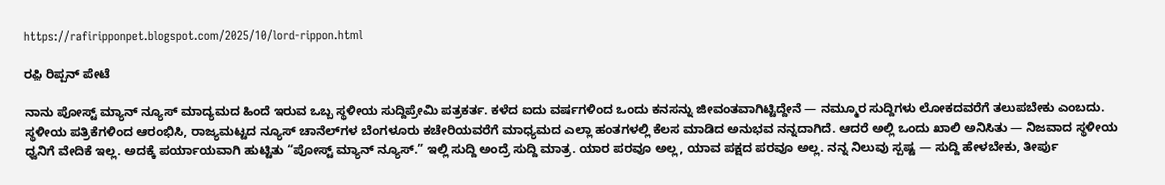https://rafiripponpet.blogspot.com/2025/10/lord-rippon.html

ರಫ಼ಿ ರಿಪ್ಪನ್ ಪೇಟೆ

ನಾನು ಪೋಸ್ಟ್ ಮ್ಯಾನ್ ನ್ಯೂಸ್ ಮಾದ್ಯಮದ ಹಿಂದೆ ಇರುವ ಒಬ್ಬ ಸ್ಥಳೀಯ ಸುದ್ದಿಪ್ರೇಮಿ ಪತ್ರಕರ್ತ. ಕಳೆದ ಐದು ವರ್ಷಗಳಿಂದ ಒಂದು ಕನಸನ್ನು ಜೀವಂತವಾಗಿಟ್ಟಿದ್ದೇನೆ — ನಮ್ಮೂರ ಸುದ್ದಿಗಳು ಲೋಕದವರೆಗೆ ತಲುಪಬೇಕು ಎಂಬದು. ಸ್ಥಳೀಯ ಪತ್ರಿಕೆಗಳಿಂದ ಆರಂಭಿಸಿ, ರಾಜ್ಯಮಟ್ಟದ ನ್ಯೂಸ್ ಚಾನೆಲ್‌ಗಳ ಬೆಂಗಳೂರು ಕಚೇರಿಯವರೆಗೆ ಮಾಧ್ಯಮದ ಎಲ್ಲಾ ಹಂತಗಳಲ್ಲಿ ಕೆಲಸ ಮಾಡಿದ ಅನುಭವ ನನ್ನದಾಗಿದೆ. ಆದರೆ ಅಲ್ಲಿ ಒಂದು ಖಾಲಿ ಅನಿಸಿತು — ನಿಜವಾದ ಸ್ಥಳೀಯ ಧ್ವನಿಗೆ ವೇದಿಕೆ ಇಲ್ಲ. ಅದಕ್ಕೆ ಪರ್ಯಾಯವಾಗಿ ಹುಟ್ಟಿತು “ಪೋಸ್ಟ್ ಮ್ಯಾನ್ ನ್ಯೂಸ್.” ಇಲ್ಲಿ ಸುದ್ದಿ ಅಂದ್ರೆ ಸುದ್ದಿ ಮಾತ್ರ. ಯಾರ ಪರವೂ ಅಲ್ಲ, ಯಾವ ಪಕ್ಷದ ಪರವೂ ಅಲ್ಲ. ನನ್ನ ನಿಲುವು ಸ್ಪಷ್ಟ — ಸುದ್ದಿ ಹೇಳಬೇಕು, ತೀರ್ಪು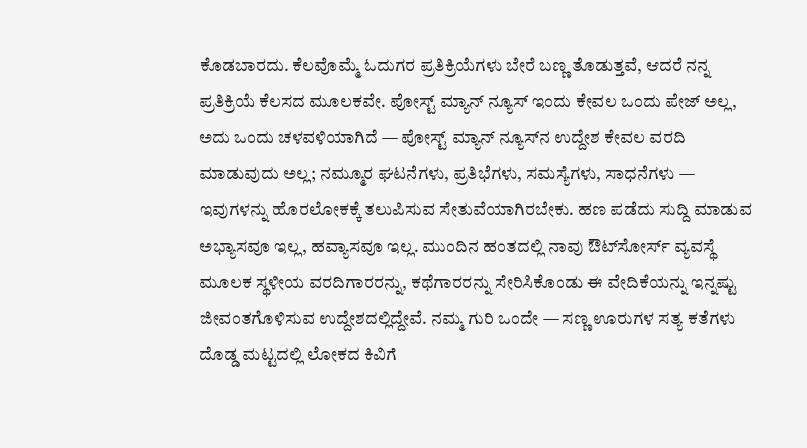ಕೊಡಬಾರದು. ಕೆಲವೊಮ್ಮೆ ಓದುಗರ ಪ್ರತಿಕ್ರಿಯೆಗಳು ಬೇರೆ ಬಣ್ಣ ತೊಡುತ್ತವೆ, ಆದರೆ ನನ್ನ ಪ್ರತಿಕ್ರಿಯೆ ಕೆಲಸದ ಮೂಲಕವೇ. ಪೋಸ್ಟ್ ಮ್ಯಾನ್ ನ್ಯೂಸ್ ಇಂದು ಕೇವಲ ಒಂದು ಪೇಜ್ ಅಲ್ಲ, ಅದು ಒಂದು ಚಳವಳಿಯಾಗಿದೆ — ಪೋಸ್ಟ್ ಮ್ಯಾನ್ ನ್ಯೂಸ್‌ನ ಉದ್ದೇಶ ಕೇವಲ ವರದಿ ಮಾಡುವುದು ಅಲ್ಲ; ನಮ್ಮೂರ ಘಟನೆಗಳು, ಪ್ರತಿಭೆಗಳು, ಸಮಸ್ಯೆಗಳು, ಸಾಧನೆಗಳು — ಇವುಗಳನ್ನು ಹೊರಲೋಕಕ್ಕೆ ತಲುಪಿಸುವ ಸೇತುವೆಯಾಗಿರಬೇಕು. ಹಣ ಪಡೆದು ಸುದ್ದಿ ಮಾಡುವ ಅಭ್ಯಾಸವೂ ಇಲ್ಲ, ಹವ್ಯಾಸವೂ ಇಲ್ಲ. ಮುಂದಿನ ಹಂತದಲ್ಲಿ ನಾವು ಔಟ್‌ಸೋರ್ಸ್ ವ್ಯವಸ್ಥೆ ಮೂಲಕ ಸ್ಥಳೀಯ ವರದಿಗಾರರನ್ನು, ಕಥೆಗಾರರನ್ನು ಸೇರಿಸಿಕೊಂಡು ಈ ವೇದಿಕೆಯನ್ನು ಇನ್ನಷ್ಟು ಜೀವಂತಗೊಳಿಸುವ ಉದ್ದೇಶದಲ್ಲಿದ್ದೇವೆ. ನಮ್ಮ ಗುರಿ ಒಂದೇ — ಸಣ್ಣ ಊರುಗಳ ಸತ್ಯ ಕತೆಗಳು ದೊಡ್ಡ ಮಟ್ಟದಲ್ಲಿ ಲೋಕದ ಕಿವಿಗೆ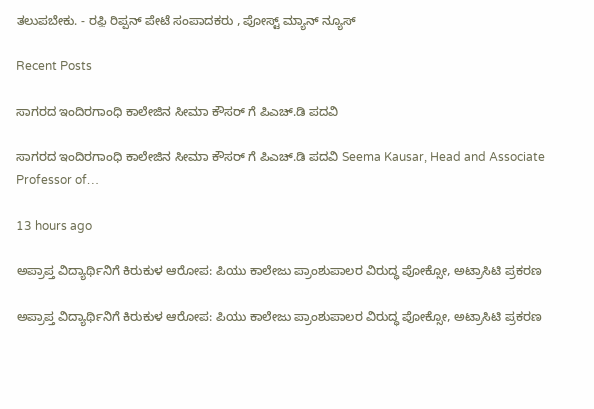ತಲುಪಬೇಕು. - ರಫ಼ಿ ರಿಪ್ಪನ್ ಪೇಟೆ ಸಂಪಾದಕರು , ಪೋಸ್ಟ್ ಮ್ಯಾನ್ ನ್ಯೂಸ್

Recent Posts

ಸಾಗರದ ಇಂದಿರಗಾಂಧಿ ಕಾಲೇಜಿನ ಸೀಮಾ ಕೌಸರ್ ಗೆ ಪಿಎಚ್.ಡಿ ಪದವಿ

ಸಾಗರದ ಇಂದಿರಗಾಂಧಿ ಕಾಲೇಜಿನ ಸೀಮಾ ಕೌಸರ್ ಗೆ ಪಿಎಚ್.ಡಿ ಪದವಿ Seema Kausar, Head and Associate Professor of…

13 hours ago

ಅಪ್ರಾಪ್ತ ವಿದ್ಯಾರ್ಥಿನಿಗೆ ಕಿರುಕುಳ ಆರೋಪ: ಪಿಯು ಕಾಲೇಜು ಪ್ರಾಂಶುಪಾಲರ ವಿರುದ್ಧ ಪೋಕ್ಸೋ, ಅಟ್ರಾಸಿಟಿ ಪ್ರಕರಣ

ಅಪ್ರಾಪ್ತ ವಿದ್ಯಾರ್ಥಿನಿಗೆ ಕಿರುಕುಳ ಆರೋಪ: ಪಿಯು ಕಾಲೇಜು ಪ್ರಾಂಶುಪಾಲರ ವಿರುದ್ಧ ಪೋಕ್ಸೋ, ಅಟ್ರಾಸಿಟಿ ಪ್ರಕರಣ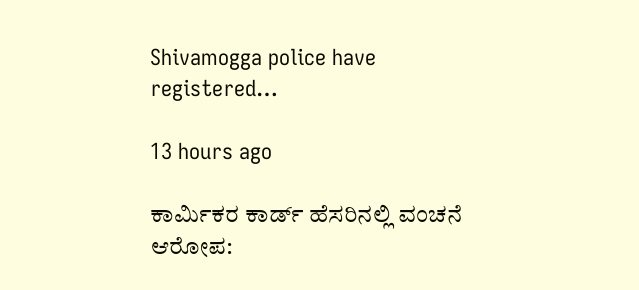Shivamogga police have registered…

13 hours ago

ಕಾರ್ಮಿಕರ ಕಾರ್ಡ್ ಹೆಸರಿನಲ್ಲಿ ವಂಚನೆ ಆರೋಪ: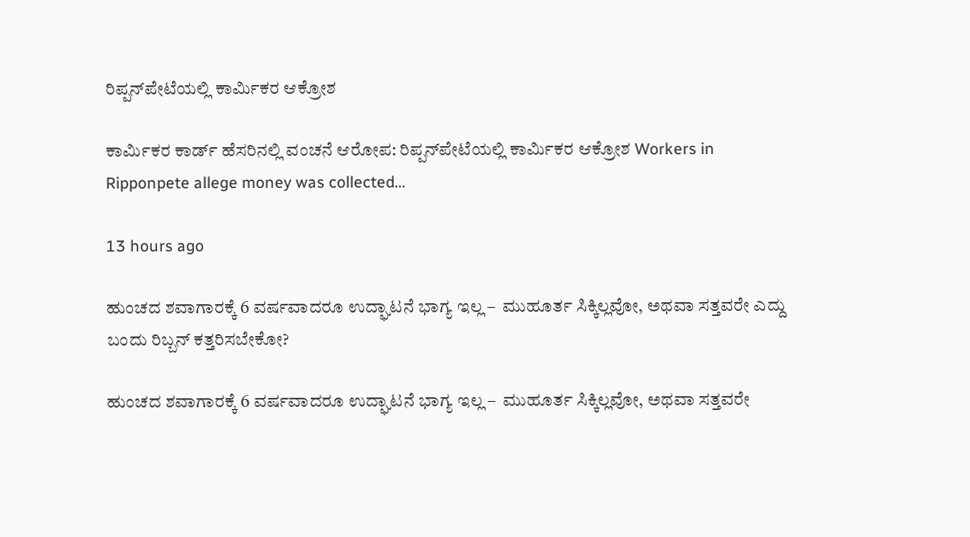ರಿಪ್ಪನ್‌ಪೇಟೆಯಲ್ಲಿ ಕಾರ್ಮಿಕರ ಆಕ್ರೋಶ

ಕಾರ್ಮಿಕರ ಕಾರ್ಡ್ ಹೆಸರಿನಲ್ಲಿ ವಂಚನೆ ಆರೋಪ: ರಿಪ್ಪನ್‌ಪೇಟೆಯಲ್ಲಿ ಕಾರ್ಮಿಕರ ಆಕ್ರೋಶ Workers in Ripponpete allege money was collected…

13 hours ago

ಹುಂಚದ ಶವಾಗಾರಕ್ಕೆ 6 ವರ್ಷವಾದರೂ ಉದ್ಘಾಟನೆ ಭಾಗ್ಯ ಇಲ್ಲ –  ಮುಹೂರ್ತ ಸಿಕ್ಕಿಲ್ಲವೋ, ಅಥವಾ ಸತ್ತವರೇ ಎದ್ದು ಬಂದು ರಿಬ್ಬನ್ ಕತ್ತರಿಸಬೇಕೋ?

ಹುಂಚದ ಶವಾಗಾರಕ್ಕೆ 6 ವರ್ಷವಾದರೂ ಉದ್ಘಾಟನೆ ಭಾಗ್ಯ ಇಲ್ಲ –  ಮುಹೂರ್ತ ಸಿಕ್ಕಿಲ್ಲವೋ, ಅಥವಾ ಸತ್ತವರೇ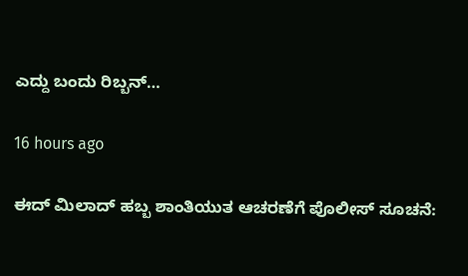ಎದ್ದು ಬಂದು ರಿಬ್ಬನ್…

16 hours ago

ಈದ್ ಮಿಲಾದ್ ಹಬ್ಬ ಶಾಂತಿಯುತ ಆಚರಣೆಗೆ ಪೊಲೀಸ್ ಸೂಚನೆ: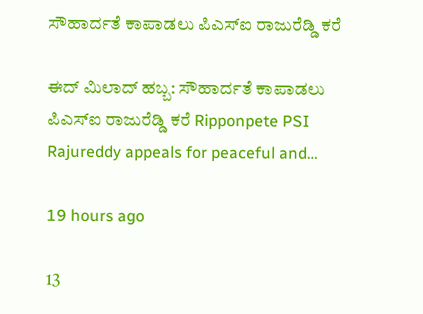ಸೌಹಾರ್ದತೆ ಕಾಪಾಡಲು ಪಿಎಸ್‌ಐ ರಾಜುರೆಡ್ಡಿ ಕರೆ

ಈದ್ ಮಿಲಾದ್ ಹಬ್ಬ: ಸೌಹಾರ್ದತೆ ಕಾಪಾಡಲು ಪಿಎಸ್‌ಐ ರಾಜುರೆಡ್ಡಿ ಕರೆ Ripponpete PSI Rajureddy appeals for peaceful and…

19 hours ago

13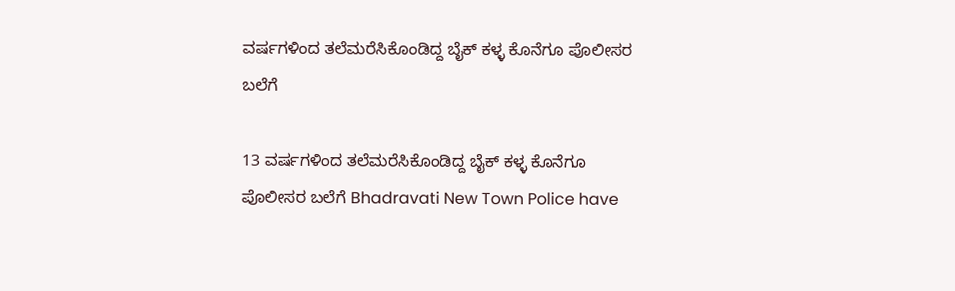ವರ್ಷಗಳಿಂದ ತಲೆಮರೆಸಿಕೊಂಡಿದ್ದ ಬೈಕ್ ಕಳ್ಳ ಕೊನೆಗೂ ಪೊಲೀಸರ ಬಲೆಗೆ

13 ವರ್ಷಗಳಿಂದ ತಲೆಮರೆಸಿಕೊಂಡಿದ್ದ ಬೈಕ್ ಕಳ್ಳ ಕೊನೆಗೂ ಪೊಲೀಸರ ಬಲೆಗೆ Bhadravati New Town Police have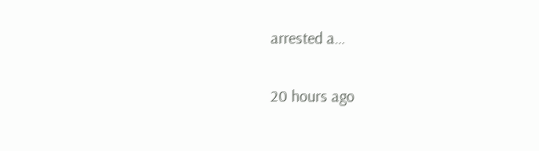arrested a…

20 hours ago